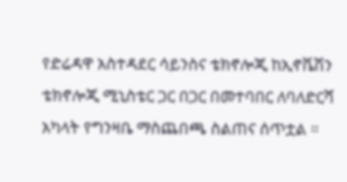የድሬዳዋ አስተዳደር ሳይንስና ቴክኖሎጂ ከኢኖቬሽን ቴክኖሎጂ ሚኒስቴር ጋር በጋር በመተባበር ለባለድርሻ አካላት የግንዛቤ ማስጨበጫ ስልጠና ሰጥቷል ።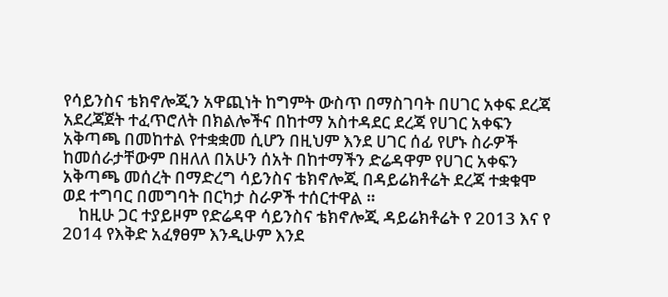የሳይንስና ቴክኖሎጂን አዋጪነት ከግምት ውስጥ በማስገባት በሀገር አቀፍ ደረጃ አደረጃጀት ተፈጥሮለት በክልሎችና በከተማ አስተዳደር ደረጃ የሀገር አቀፍን አቅጣጫ በመከተል የተቋቋመ ሲሆን በዚህም እንደ ሀገር ሰፊ የሆኑ ስራዎች ከመሰራታቸውም በዘለለ በአሁን ሰአት በከተማችን ድሬዳዋም የሀገር አቀፍን አቅጣጫ መሰረት በማድረግ ሳይንስና ቴክኖሎጂ በዳይሬክቶሬት ደረጃ ተቋቁሞ ወደ ተግባር በመግባት በርካታ ስራዎች ተሰርተዋል ።
    ከዚሁ ጋር ተያይዞም የድሬዳዋ ሳይንስና ቴክኖሎጂ ዳይሬክቶሬት የ 2013 እና የ 2014 የእቅድ አፈፃፀም እንዲሁም እንደ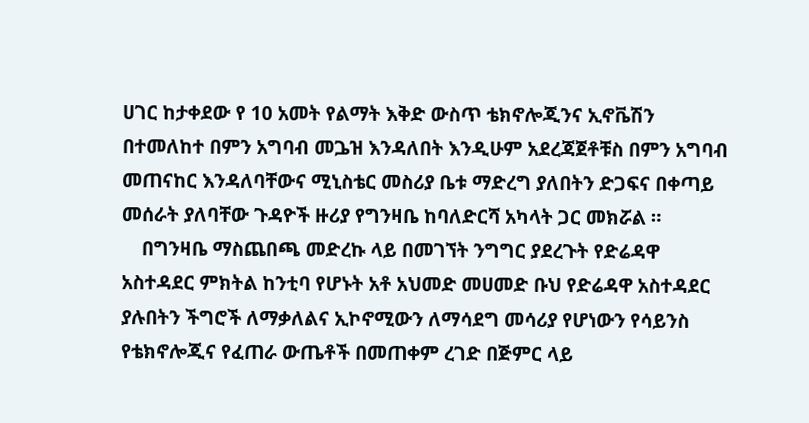ሀገር ከታቀደው የ 10 አመት የልማት እቅድ ውስጥ ቴክኖሎጂንና ኢኖቬሽን በተመለከተ በምን አግባብ መጔዝ እንዳለበት እንዲሁም አደረጃጀቶቹስ በምን አግባብ መጠናከር እንዳለባቸውና ሚኒስቴር መስሪያ ቤቱ ማድረግ ያለበትን ድጋፍና በቀጣይ መሰራት ያለባቸው ጉዳዮች ዙሪያ የግንዛቤ ከባለድርሻ አካላት ጋር መክሯል ።
    በግንዛቤ ማስጨበጫ መድረኩ ላይ በመገኘት ንግግር ያደረጉት የድሬዳዋ አስተዳደር ምክትል ከንቲባ የሆኑት አቶ አህመድ መሀመድ ቡህ የድሬዳዋ አስተዳደር ያሉበትን ችግሮች ለማቃለልና ኢኮኖሚውን ለማሳደግ መሳሪያ የሆነውን የሳይንስ የቴክኖሎጂና የፈጠራ ውጤቶች በመጠቀም ረገድ በጅምር ላይ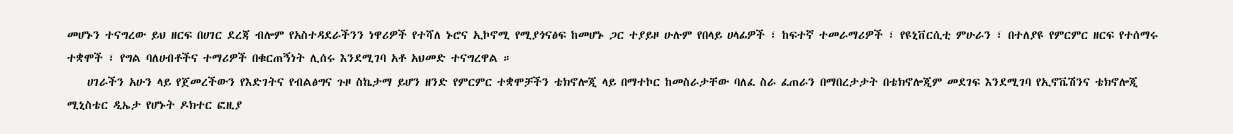መሆኑን ተናግረው ይህ ዘርፍ በሀገር ደረጃ ብሎም የአስተዳደራችንን ነዋሪዎች የተሻለ ኑሮና ኢኮኖሚ የሚያጎናፅፍ ከመሆኑ ጋር ተያይዞ ሁሉም የበላይ ሀላፊዎች ፣ ከፍተኛ ተመራማሪዎች ፣ የዩኒቨርሲቲ ምሁራን ፣ በተለያዩ የምርምር ዘርፍ የተሰማሩ ተቋሞች ፣ የግል ባለሀብቶችና ተማሪዎች በቁርጠኝነት ሊሰሩ እንደሚገባ አቶ አህመድ ተናግረዋል ።
    ሀገራችን አሁን ላይ የጀመረችውን የእድገትና የብልፅግና ጉዞ ስኬታማ ይሆን ዘንድ የምርምር ተቋሞቻችን ቴክኖሎጂ ላይ በማተኮር ከመስራታቸው ባለፈ ስራ ፈጠራን በማበረታታት በቴክኖሎጂም መደገፍ እንደሚገባ የኢኖቬሽንና ቴክኖሎጂ ሚኒስቴር ዲኤታ የሆኑት ዶክተር ፎዚያ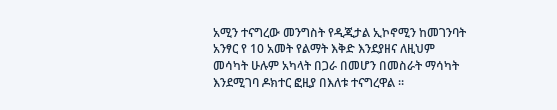አሚን ተናግረው መንግስት የዲጂታል ኢኮኖሚን ከመገንባት አንፃር የ 10 አመት የልማት እቅድ እንደያዘና ለዚህም መሳካት ሁሉም አካላት በጋራ በመሆን በመስራት ማሳካት እንደሚገባ ዶክተር ፎዚያ በእለቱ ተናግረዋል ።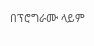በፕሮግራሙ ላይም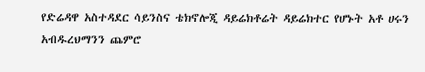የድሬዳዋ አስተዳደር ሳይንስና ቴክኖሎጂ ዳይሬክቶሬት ዳይሬክተር የሆኑት አቶ ሀሩን አብዱረህማንን ጨምሮ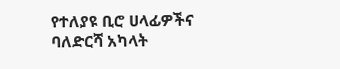የተለያዩ ቢሮ ሀላፊዎችና ባለድርሻ አካላት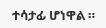ተሳታፊ ሆነዋል ።